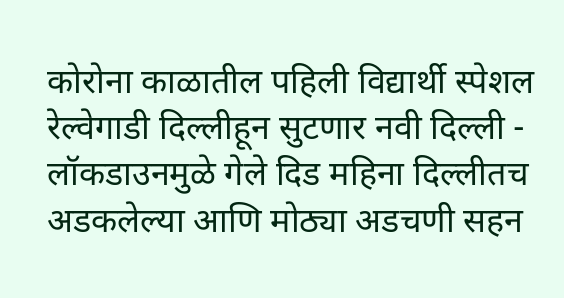कोरोना काळातील पहिली विद्यार्थी स्पेशल रेल्वेगाडी दिल्लीहून सुटणार नवी दिल्ली - लॉकडाउनमुळे गेले दिड महिना दिल्लीतच अडकलेल्या आणि मोठ्या अडचणी सहन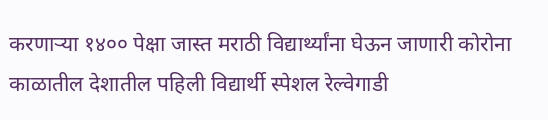करणाऱ्या १४०० पेक्षा जास्त मराठी विद्यार्थ्यांना घेऊन जाणारी कोरोना काळातील देशातील पहिली विद्यार्थी स्पेशल रेल्वेगाडी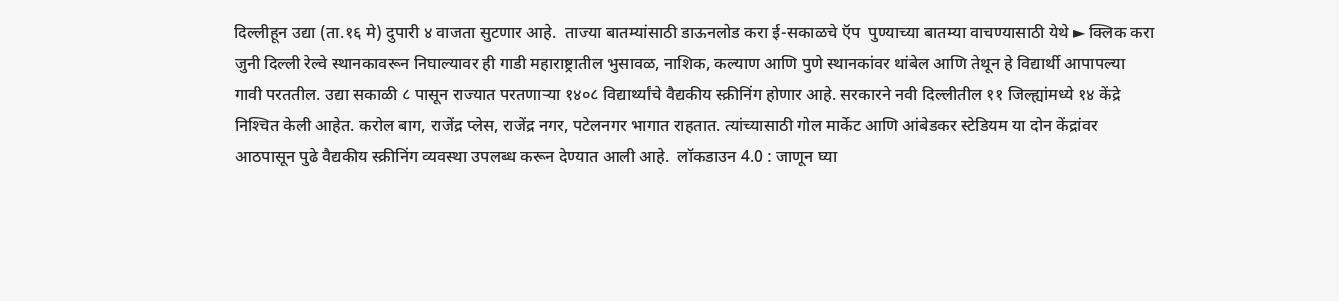दिल्लीहून उद्या (ता.१६ मे) दुपारी ४ वाजता सुटणार आहे.  ताज्या बातम्यांसाठी डाऊनलोड करा ई-सकाळचे ऍप  पुण्याच्या बातम्या वाचण्यासाठी येथे ► क्लिक करा जुनी दिल्ली रेल्वे स्थानकावरून निघाल्यावर ही गाडी महाराष्ट्रातील भुसावळ, नाशिक, कल्याण आणि पुणे स्थानकांवर थांबेल आणि तेथून हे विद्यार्थी आपापल्या गावी परततील. उद्या सकाळी ८ पासून राज्यात परतणाऱ्या १४०८ विद्यार्थ्यांचे वैद्यकीय स्क्रीनिंग होणार आहे. सरकारने नवी दिल्लीतील ११ जिल्ह्यांमध्ये १४ केंद्रे निश्‍चित केली आहेत. करोल बाग, राजेंद्र प्लेस, राजेंद्र नगर, पटेलनगर भागात राहतात. त्यांच्यासाठी गोल मार्केट आणि आंबेडकर स्टेडियम या दोन केंद्रांवर आठपासून पुढे वैद्यकीय स्क्रीनिंग व्यवस्था उपलब्ध करून देण्यात आली आहे.  लॉकडाउन 4.0 : जाणून घ्या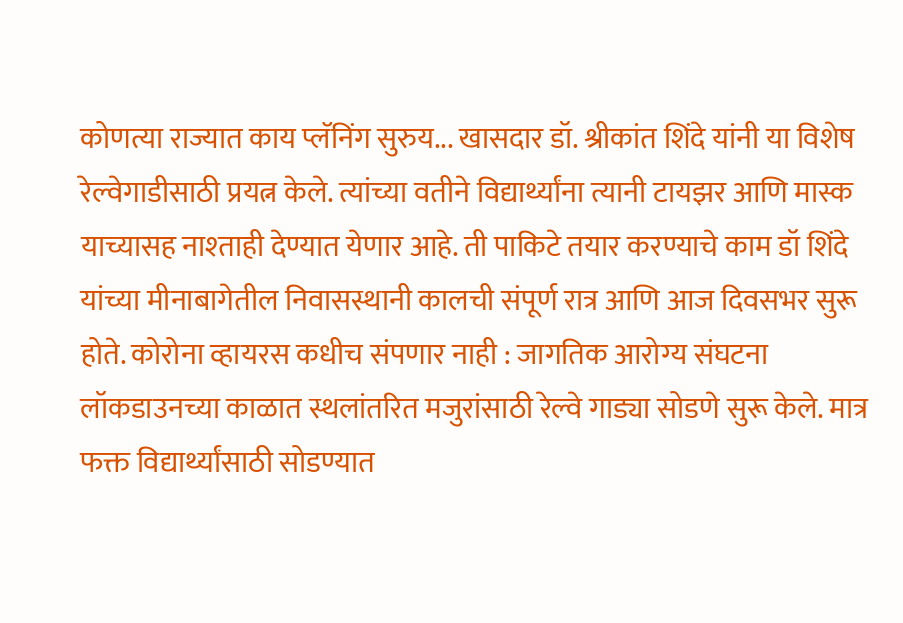कोणत्या राज्यात काय प्लॅनिंग सुरुय... खासदार डॉ. श्रीकांत शिंदे यांनी या विशेष रेल्वेगाडीसाठी प्रयत्न केले. त्यांच्या वतीने विद्यार्थ्यांना त्यानी टायझर आणि मास्क याच्यासह नाश्‍ताही देण्यात येणार आहे. ती पाकिटे तयार करण्याचे काम डॉ शिंदे यांच्या मीनाबागेतील निवासस्थानी कालची संपूर्ण रात्र आणि आज दिवसभर सुरू होते. कोरोना व्हायरस कधीच संपणार नाही : जागतिक आरोग्य संघटना लॉकडाउनच्या काळात स्थलांतरित मजुरांसाठी रेल्वे गाड्या सोडणे सुरू केले. मात्र फक्त विद्यार्थ्यांसाठी सोडण्यात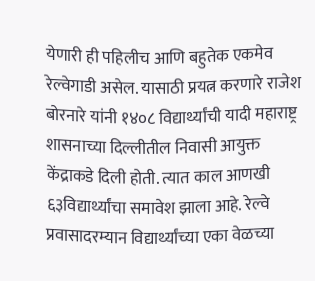येणारी ही पहिलीच आणि बहुतेक एकमेव रेल्वेगाडी असेल. यासाठी प्रयत्न करणारे राजेश बोरनारे यांनी १४०८ विद्यार्थ्यांची यादी महाराष्ट्र शासनाच्या दिल्लीतील निवासी आयुक्त केंद्राकडे दिली होती. त्यात काल आणखी  ६३विद्यार्थ्यांचा समावेश झाला आहे. रेल्वे प्रवासादरम्यान विद्यार्थ्यांच्या एका वेळच्या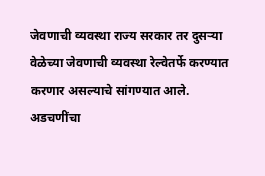जेवणाची व्यवस्था राज्य सरकार तर दुसऱ्या वेळेच्या जेवणाची व्यवस्था रेल्वेतर्फे करण्यात करणार असल्याचे सांगण्यात आले.  अडचणींचा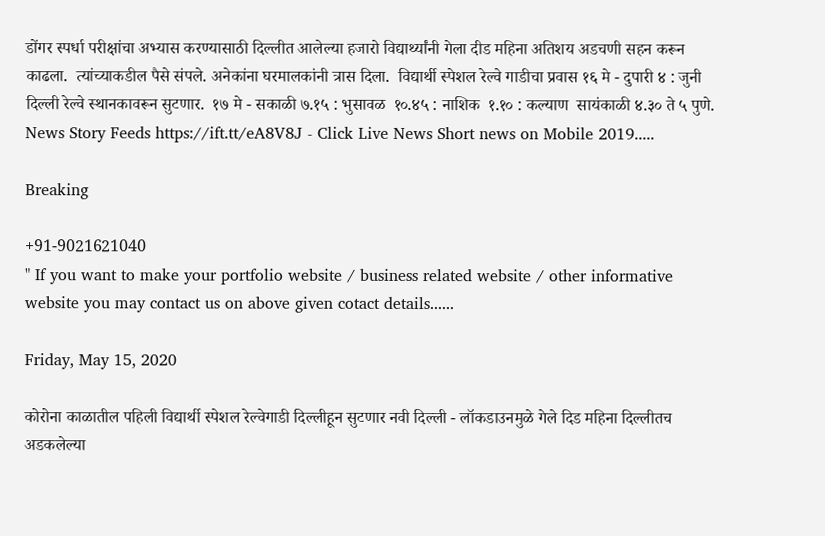डोंगर स्पर्धा परीक्षांचा अभ्यास करण्यासाठी दिल्लीत आलेल्या हजारो विद्यार्थ्यांनी गेला दीड महिना अतिशय अडचणी सहन करून काढला.  त्यांच्याकडील पैसे संपले. अनेकांना घरमालकांनी त्रास दिला.  विद्यार्थी स्पेशल रेल्वे गाडीचा प्रवास १६ मे - दुपारी ४ : जुनी दिल्ली रेल्वे स्थानकावरून सुटणार.  १७ मे - सकाळी ७.१५ : भुसावळ  १०.४५ : नाशिक  १.१० : कल्याण  सायंकाळी ४.३० ते ५ पुणे. News Story Feeds https://ift.tt/eA8V8J - Click Live News Short news on Mobile 2019.....

Breaking

+91-9021621040
" If you want to make your portfolio website / business related website / other informative website you may contact us on above given cotact details......

Friday, May 15, 2020

कोरोना काळातील पहिली विद्यार्थी स्पेशल रेल्वेगाडी दिल्लीहून सुटणार नवी दिल्ली - लॉकडाउनमुळे गेले दिड महिना दिल्लीतच अडकलेल्या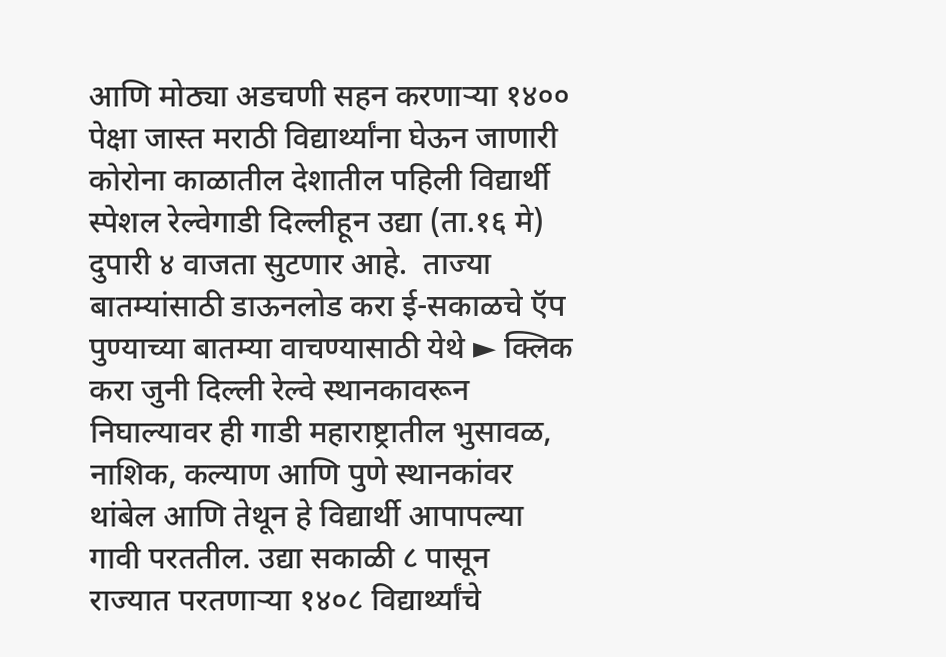आणि मोठ्या अडचणी सहन करणाऱ्या १४०० पेक्षा जास्त मराठी विद्यार्थ्यांना घेऊन जाणारी कोरोना काळातील देशातील पहिली विद्यार्थी स्पेशल रेल्वेगाडी दिल्लीहून उद्या (ता.१६ मे) दुपारी ४ वाजता सुटणार आहे.  ताज्या बातम्यांसाठी डाऊनलोड करा ई-सकाळचे ऍप  पुण्याच्या बातम्या वाचण्यासाठी येथे ► क्लिक करा जुनी दिल्ली रेल्वे स्थानकावरून निघाल्यावर ही गाडी महाराष्ट्रातील भुसावळ, नाशिक, कल्याण आणि पुणे स्थानकांवर थांबेल आणि तेथून हे विद्यार्थी आपापल्या गावी परततील. उद्या सकाळी ८ पासून राज्यात परतणाऱ्या १४०८ विद्यार्थ्यांचे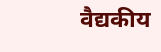वैद्यकीय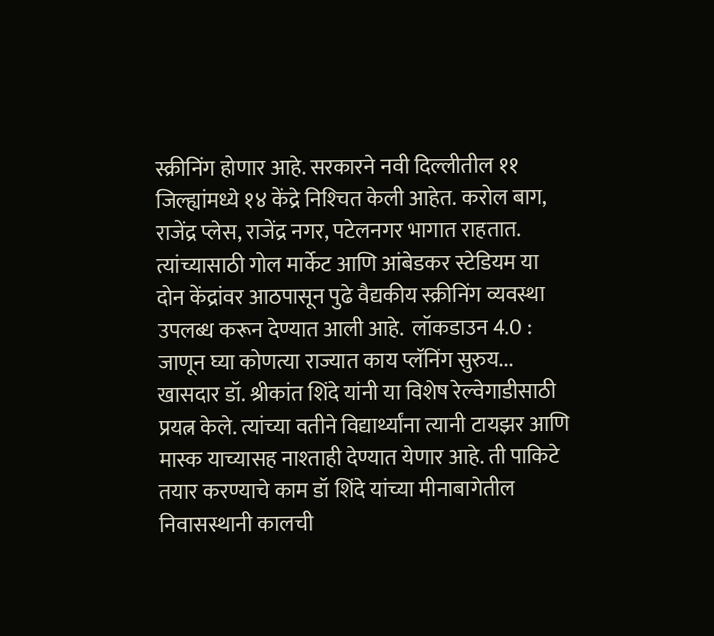स्क्रीनिंग होणार आहे. सरकारने नवी दिल्लीतील ११ जिल्ह्यांमध्ये १४ केंद्रे निश्‍चित केली आहेत. करोल बाग, राजेंद्र प्लेस, राजेंद्र नगर, पटेलनगर भागात राहतात. त्यांच्यासाठी गोल मार्केट आणि आंबेडकर स्टेडियम या दोन केंद्रांवर आठपासून पुढे वैद्यकीय स्क्रीनिंग व्यवस्था उपलब्ध करून देण्यात आली आहे.  लॉकडाउन 4.0 : जाणून घ्या कोणत्या राज्यात काय प्लॅनिंग सुरुय... खासदार डॉ. श्रीकांत शिंदे यांनी या विशेष रेल्वेगाडीसाठी प्रयत्न केले. त्यांच्या वतीने विद्यार्थ्यांना त्यानी टायझर आणि मास्क याच्यासह नाश्‍ताही देण्यात येणार आहे. ती पाकिटे तयार करण्याचे काम डॉ शिंदे यांच्या मीनाबागेतील निवासस्थानी कालची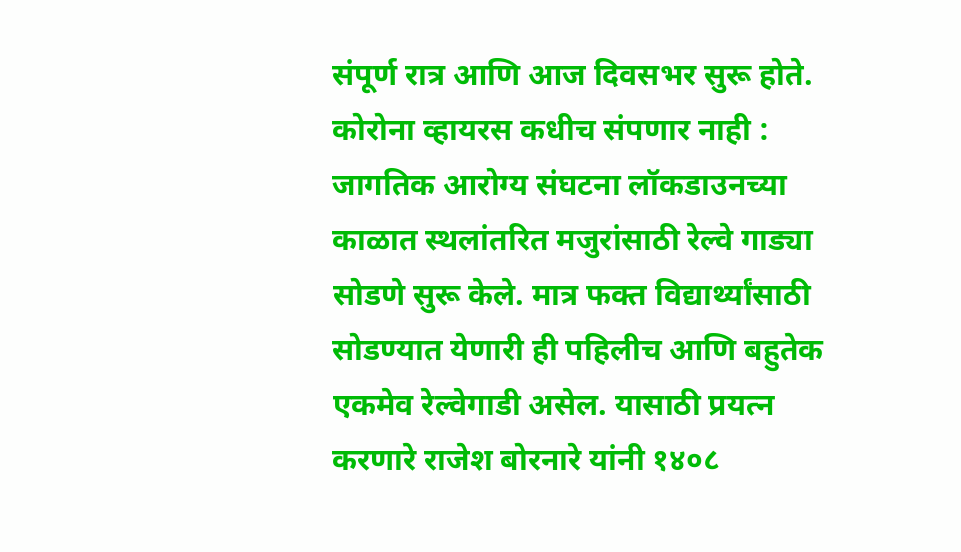संपूर्ण रात्र आणि आज दिवसभर सुरू होते. कोरोना व्हायरस कधीच संपणार नाही : जागतिक आरोग्य संघटना लॉकडाउनच्या काळात स्थलांतरित मजुरांसाठी रेल्वे गाड्या सोडणे सुरू केले. मात्र फक्त विद्यार्थ्यांसाठी सोडण्यात येणारी ही पहिलीच आणि बहुतेक एकमेव रेल्वेगाडी असेल. यासाठी प्रयत्न करणारे राजेश बोरनारे यांनी १४०८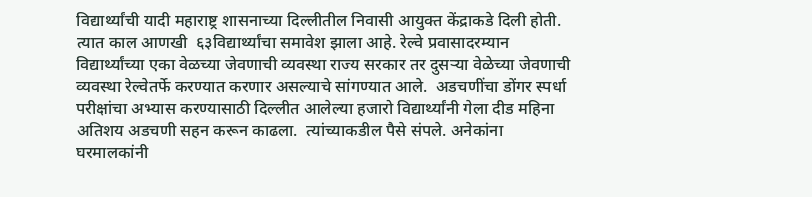विद्यार्थ्यांची यादी महाराष्ट्र शासनाच्या दिल्लीतील निवासी आयुक्त केंद्राकडे दिली होती. त्यात काल आणखी  ६३विद्यार्थ्यांचा समावेश झाला आहे. रेल्वे प्रवासादरम्यान विद्यार्थ्यांच्या एका वेळच्या जेवणाची व्यवस्था राज्य सरकार तर दुसऱ्या वेळेच्या जेवणाची व्यवस्था रेल्वेतर्फे करण्यात करणार असल्याचे सांगण्यात आले.  अडचणींचा डोंगर स्पर्धा परीक्षांचा अभ्यास करण्यासाठी दिल्लीत आलेल्या हजारो विद्यार्थ्यांनी गेला दीड महिना अतिशय अडचणी सहन करून काढला.  त्यांच्याकडील पैसे संपले. अनेकांना घरमालकांनी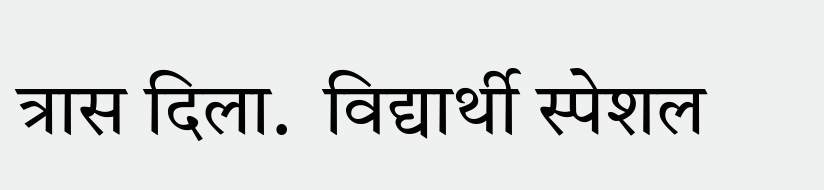त्रास दिला.  विद्यार्थी स्पेशल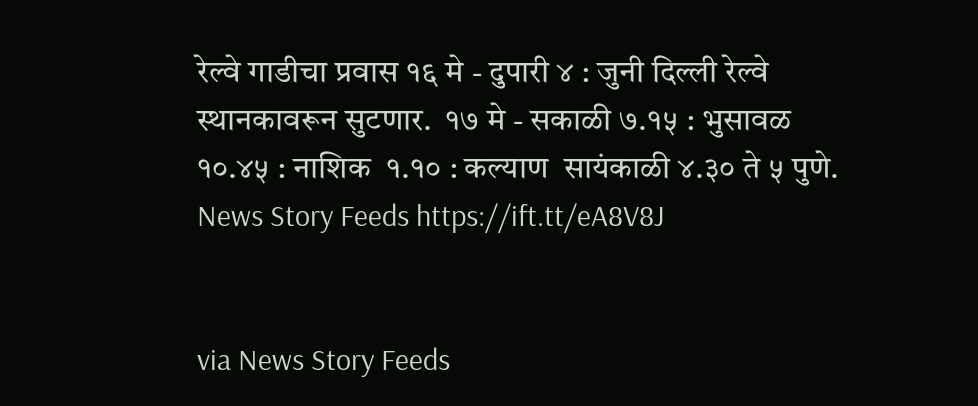रेल्वे गाडीचा प्रवास १६ मे - दुपारी ४ : जुनी दिल्ली रेल्वे स्थानकावरून सुटणार.  १७ मे - सकाळी ७.१५ : भुसावळ  १०.४५ : नाशिक  १.१० : कल्याण  सायंकाळी ४.३० ते ५ पुणे. News Story Feeds https://ift.tt/eA8V8J


via News Story Feeds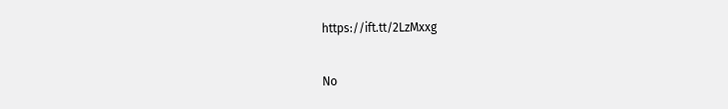https://ift.tt/2LzMxxg

No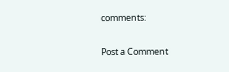comments:

Post a Comment